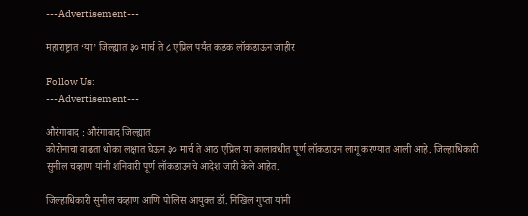---Advertisement---

महाराष्ट्रात ‘या’ जिल्ह्यात ३० मार्च ते ८ एप्रिल पर्यंत कडक लॉकडाऊन जाहीर

Follow Us:
---Advertisement---

औरंगाबाद : औरंगाबाद जिल्ह्यात
कोरोनाचा वाढता धोका लक्षात घेऊन ३० मार्च ते आठ एप्रिल या कालावधीत पूर्ण लॉकडाउन लागू करण्यात आली आहे. जिल्हाधिकारी सुनील चव्हाण यांनी शनिवारी पूर्ण लॉकडाउनचे आदेश जारी केले आहेत.

जिल्हाधिकारी सुनील चव्हाण आणि पोलिस आयुक्त डॉ. निखिल गुप्ता यांनी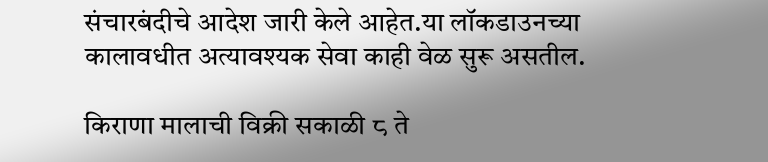संचारबंदीचे आदेश जारी केले आहेत.या लॉकडाउनच्या कालावधीत अत्यावश्यक सेवा काही वेळ सुरू असतील.

किराणा मालाची विक्री सकाळी ८ ते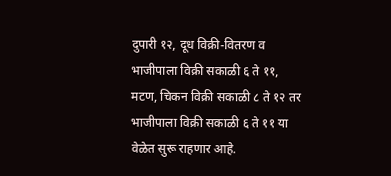दुपारी १२, दूध विक्री-वितरण व भाजीपाला विक्री सकाळी ६ ते ११, मटण, चिकन विक्री सकाळी ८ ते १२ तर भाजीपाला विक्री सकाळी ६ ते ११ या वेळेत सुरू राहणार आहे.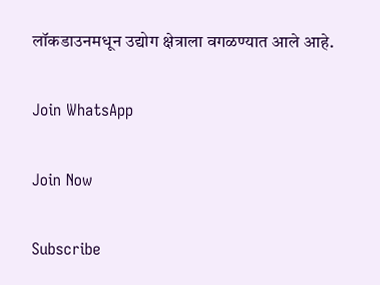लॉकडाउनमधून उद्योग क्षेत्राला वगळण्यात आले आहे.

Join WhatsApp

Join Now

Subscribe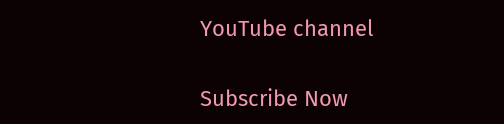YouTube channel

Subscribe Now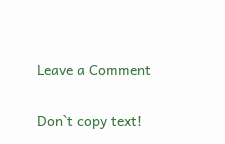Leave a Comment

Don`t copy text!